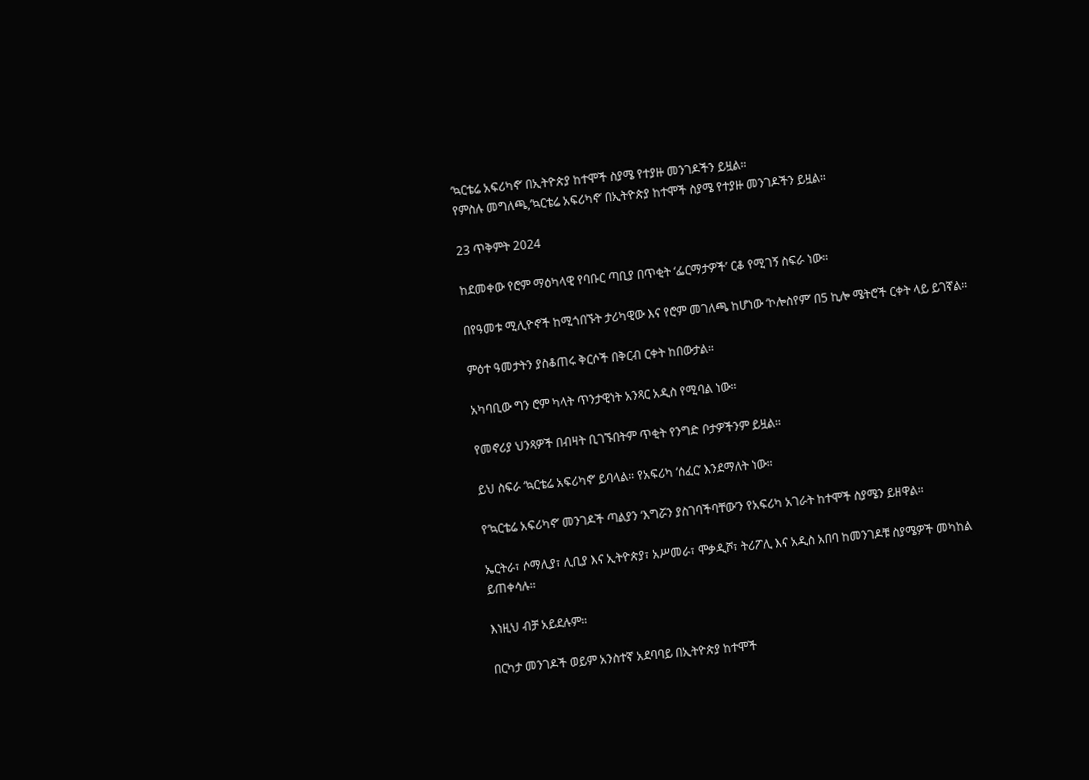‘ኳርቴሬ አፍሪካኖ’ በኢትዮጵያ ከተሞች ስያሜ የተያዙ መንገዶችን ይዟል።
የምስሉ መግለጫ,‘ኳርቴሬ አፍሪካኖ’ በኢትዮጵያ ከተሞች ስያሜ የተያዙ መንገዶችን ይዟል።

23 ጥቅምት 2024

ከደመቀው የሮም ማዕካላዊ የባቡር ጣቢያ በጥቂት ‘ፌርማታዎች’ ርቆ የሚገኝ ስፍራ ነው።

በየዓመቱ ሚሊዮኖች ከሚጎበኙት ታሪካዊው እና የሮም መገለጫ ከሆነው ‘ኮሎስየም’ በ5 ኪሎ ሜትሮች ርቀት ላይ ይገኛል።

ምዕተ ዓመታትን ያስቆጠሩ ቅርሶች በቅርብ ርቀት ከበውታል።

አካባቢው ግን ሮም ካላት ጥንታዊነት አንጻር አዲስ የሚባል ነው።

የመኖሪያ ህንጻዎች በብዛት ቢገኙበትም ጥቂት የንግድ ቦታዎችንም ይዟል።

ይህ ስፍራ ‘ኳርቴሬ አፍሪካኖ’ ይባላል። የአፍሪካ ‘ሰፈር’ እንደማለት ነው።

የ‘ኳርቴሬ አፍሪካኖ’ መንገዶች ጣልያን ‘እግሯን ያስገባችባቸው’ን የአፍሪካ አገራት ከተሞች ስያሜን ይዘዋል።

ኤርትራ፣ ሶማሊያ፣ ሊቢያ እና ኢትዮጵያ፣ አሥመራ፣ ሞቃዲሾ፣ ትሪፖሊ እና አዲስ አበባ ከመንገዶቹ ስያሜዎች መካከል ይጠቀሳሉ።

እነዚህ ብቻ አይደሉም።

በርካታ መንገዶች ወይም አንስተኛ አደባባይ በኢትዮጵያ ከተሞች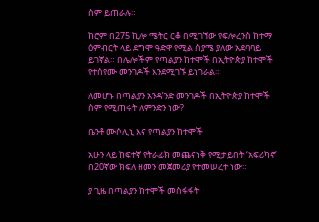ስም ይጠራሉ።

ከሮም በ275 ኪሎ ሜትር ርቆ በሚገኘው የፍሎረንስ ከተማ ዕምብርት ላይ ደግሞ ዓድዋ የሚል ስያሜ ያለው አደባባይ ይገኛል። በሌሎችም የጣልያን ከተሞች በኢትዮጵያ ከተሞች የተሰየሙ መንገዶች እንደሚገኙ ይነገራል።

ለመሆኑ በጣልያን አንዳ’ንድ መንገዶች በኢትዮጵያ ከተሞች ስም የሚጠሩት ለምንድን ነው?

ቤንቶ ሙሶሊኒ እና የጣልያን ከተሞች

አሁን ላይ ከፍተኛ የትራፊክ መጨናነቅ የሚታይበት ‘አፍሪካኖ’ በ20ኛው ክፍለ ዘመን መጀመሪያ የተመሠረተ ነው።

ያ ጊዜ በጣልያን ከተሞች መስፋፋት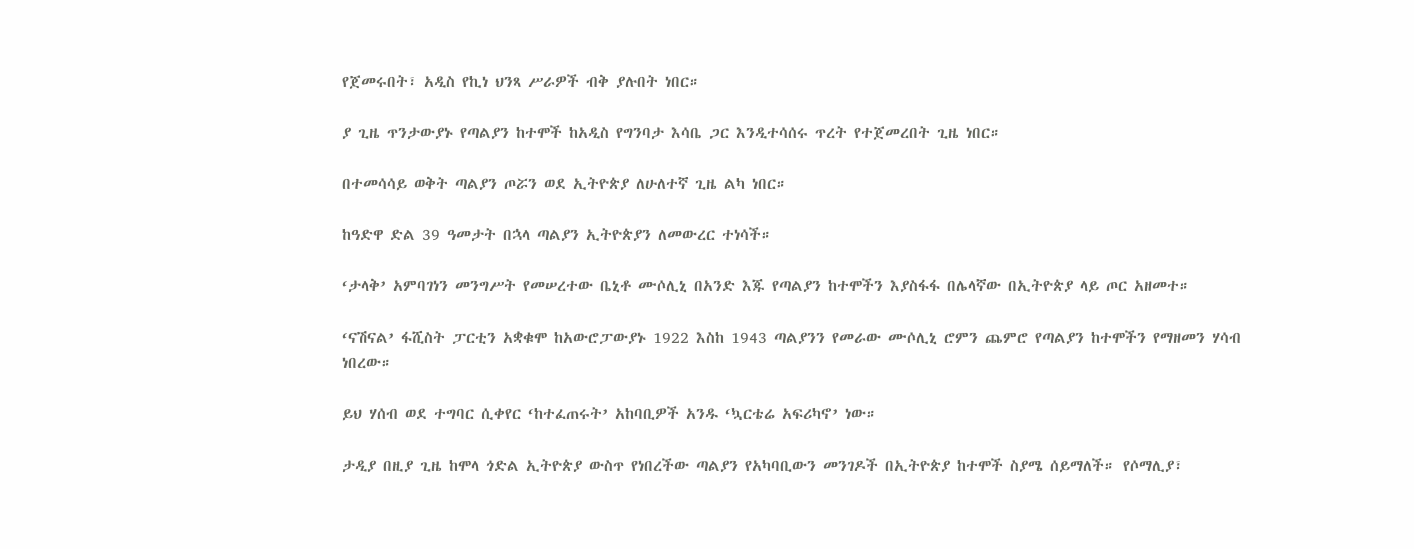የጀመሩበት፣ አዲስ የኪነ ህንጻ ሥራዎች ብቅ ያሉበት ነበር።

ያ ጊዜ ጥንታውያኑ የጣልያን ከተሞች ከአዲስ የግንባታ እሳቤ ጋር እንዲተሳሰሩ ጥረት የተጀመረበት ጊዜ ነበር።

በተመሳሳይ ወቅት ጣልያን ጦሯን ወደ ኢትዮጵያ ለሁለተኛ ጊዜ ልካ ነበር።

ከዓድዋ ድል 39 ዓመታት በኋላ ጣልያን ኢትዮጵያን ለመውረር ተነሳች።

‘ታላቅ’ አምባገነን መንግሥት የመሠረተው ቤኒቶ ሙሶሊኒ በአንድ እጁ የጣልያን ከተሞችን እያስፋፋ በሌላኛው በኢትዮጵያ ላይ ጦር አዘመተ።

‘ናሽናል’ ፋሺስት ፓርቲን አቋቁሞ ከአውሮፓውያኑ 1922 እስከ 1943 ጣልያንን የመራው ሙሶሊኒ ሮምን ጨምሮ የጣልያን ከተሞችን የማዘመን ሃሳብ ነበረው።

ይህ ሃሰብ ወደ ተግባር ሲቀየር ‘ከተፈጠሩት’ አከባቢዎች አንዱ ‘ኳርቴሬ አፍሪካኖ’ ነው።

ታዲያ በዚያ ጊዜ ከሞላ ጎድል ኢትዮጵያ ውስጥ የነበረችው ጣልያን የአካባቢውን መንገዶች በኢትዮጵያ ከተሞች ስያሜ ሰይማለች። የሶማሊያ፣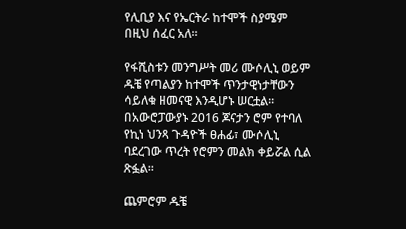የሊቢያ እና የኤርትራ ከተሞች ስያሜም በዚህ ሰፈር አለ።

የፋሺስቱን መንግሥት መሪ ሙሶሊኒ ወይም ዱቼ የጣልያን ከተሞች ጥንታዊነታቸውን ሳይለቁ ዘመናዊ እንዲሆኑ ሠርቷል። በአውሮፓውያኑ 2016 ጆናታን ሮም የተባለ የኪነ ህንጻ ጉዳዮች ፀሐፊ፣ ሙሶሊኒ ባደረገው ጥረት የሮምን መልክ ቀይሯል ሲል ጽፏል።

ጨምሮም ዱቼ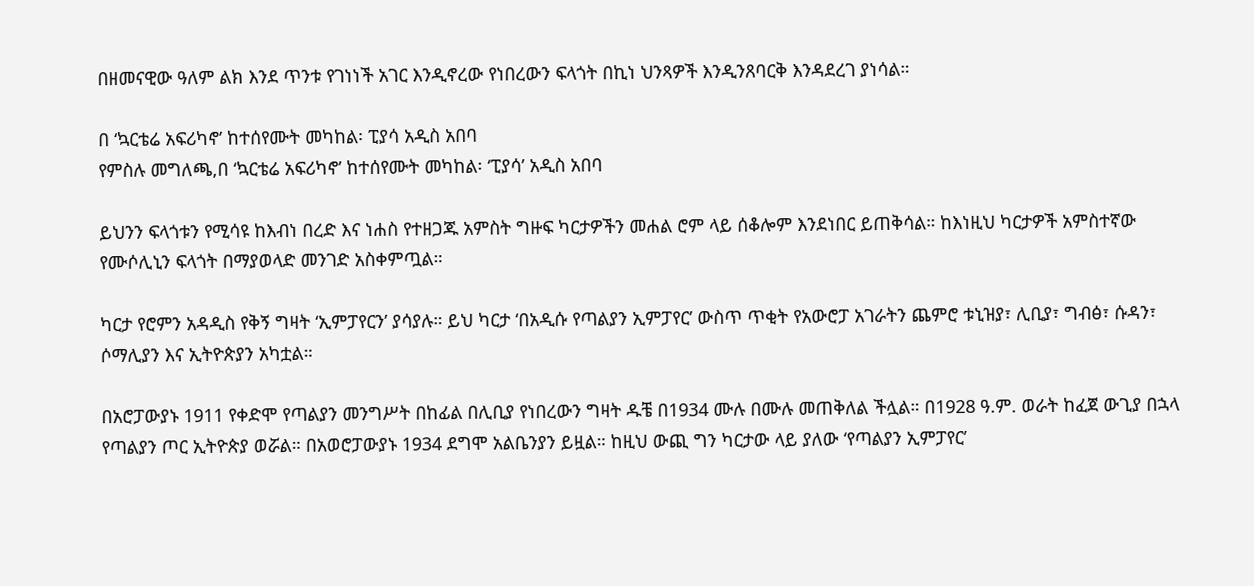በዘመናዊው ዓለም ልክ እንደ ጥንቱ የገነነች አገር እንዲኖረው የነበረውን ፍላጎት በኪነ ህንጻዎች እንዲንጸባርቅ እንዳደረገ ያነሳል።

በ ‘ኳርቴሬ አፍሪካኖ’ ከተሰየሙት መካከል፡ ፒያሳ አዲስ አበባ
የምስሉ መግለጫ,በ ‘ኳርቴሬ አፍሪካኖ’ ከተሰየሙት መካከል፡ ‘ፒያሳ’ አዲስ አበባ

ይህንን ፍላጎቱን የሚሳዩ ከእብነ በረድ እና ነሐስ የተዘጋጁ አምስት ግዙፍ ካርታዎችን መሐል ሮም ላይ ሰቆሎም እንደነበር ይጠቅሳል። ከእነዚህ ካርታዎች አምስተኛው የሙሶሊኒን ፍላጎት በማያወላድ መንገድ አስቀምጧል።

ካርታ የሮምን አዳዲስ የቅኝ ግዛት ‘ኢምፓየርን’ ያሳያሉ። ይህ ካርታ ‘በአዲሱ የጣልያን ኢምፓየር’ ውስጥ ጥቂት የአውሮፓ አገራትን ጨምሮ ቱኒዝያ፣ ሊቢያ፣ ግብፅ፣ ሱዳን፣ ሶማሊያን እና ኢትዮጵያን አካቷል።

በአሮፓውያኑ 1911 የቀድሞ የጣልያን መንግሥት በከፊል በሊቢያ የነበረውን ግዛት ዱቼ በ1934 ሙሉ በሙሉ መጠቅለል ችሏል። በ1928 ዓ.ም. ወራት ከፈጀ ውጊያ በኋላ የጣልያን ጦር ኢትዮጵያ ወሯል። በአወሮፓውያኑ 1934 ደግሞ አልቤንያን ይዟል። ከዚህ ውጪ ግን ካርታው ላይ ያለው ‘የጣልያን ኢምፓየር’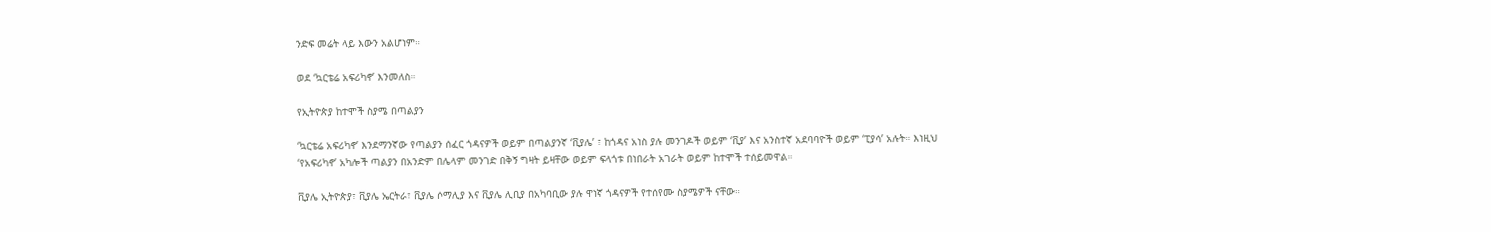ንድፍ መሬት ላይ እውን አልሆነም።

ወደ ‘ኳርቴሬ አፍሪካኖ’ እንመለስ።

የኢትዮጵያ ከተሞች ስያሜ በጣልያን

‘ኳርቴሬ አፍሪካኖ’ እንደማንኛው የጣልያን ሰፈር ጎዳናዎች ወይም በጣልያንኛ ‘ቪያሌ’ ፣ ከጎዳና አነስ ያሉ መንገዶች ወይም ‘ቪያ’ እና አንስተኛ አደባባዮች ወይም ‘ፒያሳ’ አሉት። እነዚህ ‘የአፍሪካኖ’ አካሎች ጣልያን በአንድም በሌላም መንገድ በቅኝ ግዛት ይዛቸው ወይም ፍላጎቱ በነበራት አገራት ወይም ከተሞች ተሰይመዋል።

ቪያሌ ኢትዮጵያ፣ ቪያሌ ኤርትራ፣ ቪያሌ ሶማሊያ እና ቪያሌ ሊቢያ በአካባቢው ያሉ ዋነኛ ጎዳናዎች የተሰየሙ ስያሜዎች ናቸው።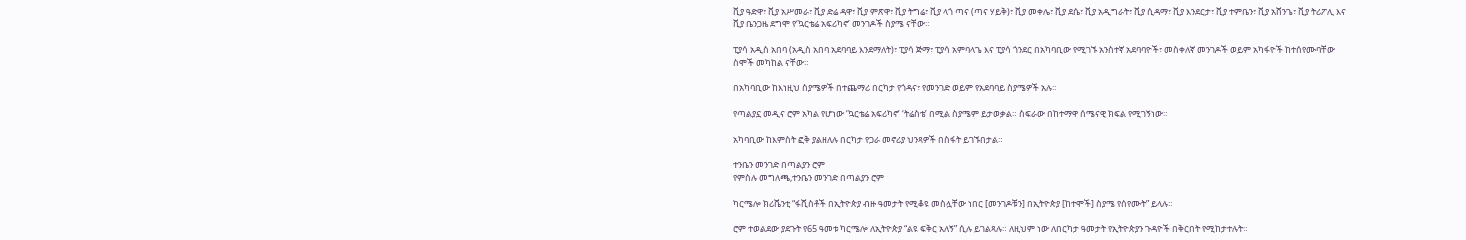ቪያ ዓድዋ፣ ቪያ አሥመራ፣ ቪያ ድሬ ዳዋ፣ ቪያ ምጽዋ፣ ቪያ ትግሬ፣ ቪያ ላጎ ጣና (ጣና ሃይቅ)፣ ቪያ መቀሌ፣ ቪያ ደሴ፣ ቪያ አዲግራት፣ ቪያ ሲዳማ፣ ቪያ እንደርታ፣ ቪያ ተምቤን፣ ቪያ አሸንጌ፣ ቪያ ትሪፖሊ እና ቪያ ቤንጋዜ ደግሞ የ‘ኳርቴሬ አፍሪካኖ’ መንገዶች ስያሜ ናቸው።

ፒያሳ አዲስ አበባ (አዲስ አበባ አደባባይ እንደማለት)፣ ፒያሳ ጅማ፣ ፒያሳ አምባላጌ እና ፒያሳ ጎንደር በአካባቢው የሚገኙ አንስተኛ አደባባዮች፣ መስቀለኛ መንገዶች ወይም አካፋዮች ከተሰየሙባቸው ስሞች መካከል ናቸው።

በአካባቢው ከእነዚህ ስያሜዎች በተጨማሪ በርካታ የጎዳና፣ የመንገድ ወይም የአደባባይ ስያሜዎች አሉ።

የጣልያኗ መዲና ሮም አካል የሆነው ‘ኳርቴሬ አፍሪካኖ’ ‘ትሬስቴ’ በሚል ስያሜም ይታወቃል። ስፍራው በከተማዋ ሰሜናዊ ክፍል የሚገኝነው።

አካባቢው ከእምስት ፎቅ ያልዘለሉ በርካታ የጋራ መኖሪያ ህንጻዎች በስፋት ይገኙበታል።

ተንቤን መንገድ በጣልያን ሮም
የምስሉ መግለጫ,ተንቤን መንገድ በጣልያን ሮም

ካርሜሎ ክሪሼንቲ “ፋሺስቶች በኢትዮጵያ ብዙ ዓመታት የሚቆዩ መስሏቸው ነበር [መንገዶቹን] በኢትዮጵያ [ከተሞች] ስያሜ የሰየሙት” ይላሉ።

ሮም ተወልደው ያደጉት የ65 ዓመቱ ካርሜሎ ለኢትዮጵያ “ልዩ ፍቅር አለኝ” ሲሉ ይገልጻሉ። ለዚህም ነው ለበርካታ ዓመታት የኢትዮጵያን ጉዳዮች በቅርበት የሚከታተሉት።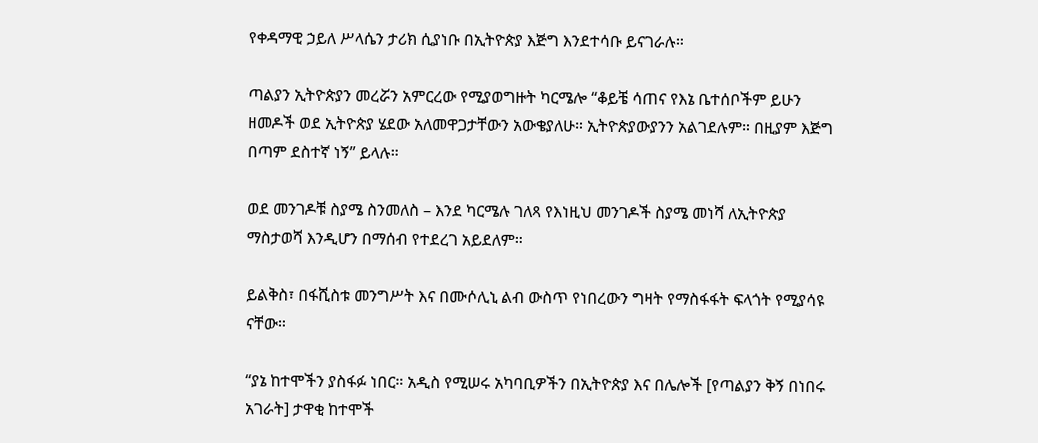የቀዳማዊ ኃይለ ሥላሴን ታሪክ ሲያነቡ በኢትዮጵያ እጅግ እንደተሳቡ ይናገራሉ።

ጣልያን ኢትዮጵያን መረሯን አምርረው የሚያወግዙት ካርሜሎ “ቆይቼ ሳጠና የእኔ ቤተሰቦችም ይሁን ዘመዶች ወደ ኢትዮጵያ ሄደው አለመዋጋታቸውን አውቄያለሁ። ኢትዮጵያውያንን አልገደሉም። በዚያም እጅግ በጣም ደስተኛ ነኝ” ይላሉ።

ወደ መንገዶቹ ስያሜ ስንመለስ – እንደ ካርሜሉ ገለጻ የእነዚህ መንገዶች ስያሜ መነሻ ለኢትዮጵያ ማስታወሻ እንዲሆን በማሰብ የተደረገ አይደለም።

ይልቅስ፣ በፋሺስቱ መንግሥት እና በሙሶሊኒ ልብ ውስጥ የነበረውን ግዛት የማስፋፋት ፍላጎት የሚያሳዩ ናቸው።

“ያኔ ከተሞችን ያስፋፉ ነበር። አዲስ የሚሠሩ አካባቢዎችን በኢትዮጵያ እና በሌሎች [የጣልያን ቅኝ በነበሩ አገራት] ታዋቂ ከተሞች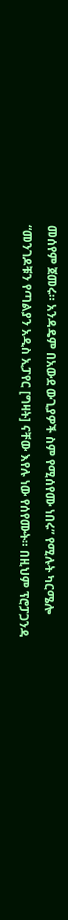መሰየም ጀመሩ። አንዳዴም በአውደ ውጊያዎች ስም የሚሰየሙ ነበሩ” የሚሉት ካርሜሎ “መንገዶቹን የጣልያን አዲስ ኢፓየር [ግዛት] ናቸው እየሉ ነው የሰየሙት። በዚህም ፕሮፓጋንዳ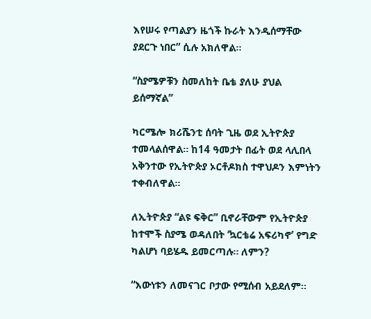እየሠሩ የጣልያን ዜጎች ኩራት እንዲሰማቸው ያደርጉ ነበር” ሲሉ አክለዋል።

“ስያሜዎቹን ስመለከት ቤቴ ያለሁ ያህል ይሰማኛል”

ካርሜሎ ክሪሼንቲ ሰባት ጊዜ ወደ ኢትዮጵያ ተመላልሰዋል። ከ14 ዓመታት በፊት ወደ ላሊበላ አቅንተው የኢትዮጵያ ኦርቶዶክስ ተዋህዶን እምነትን ተቀብለዋል።

ለኢትዮጵያ “ልዩ ፍቅር” ቢኖራቸውም የኢትዮጵያ ከተሞች ስያሜ ወዳለበት ‘ኳርቴሬ አፍሪካኖ’ የግድ ካልሆነ ባይሄዱ ይመርጣሉ። ለምን?

“እውነቱን ለመናገር ቦታው የሚሰብ አይደለም።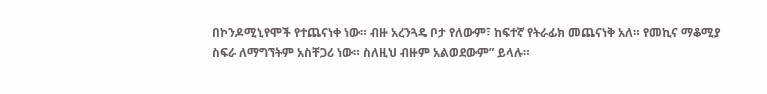በኮንዶሚኒየሞች የተጨናነቀ ነው። ብዙ አረንጓዴ ቦታ የለውም፣ ከፍተኛ የትራፊክ መጨናነቅ አለ። የመኪና ማቆሚያ ስፍራ ለማግኘትም አስቸጋሪ ነው። ስለዚህ ብዙም አልወደውም” ይላሉ።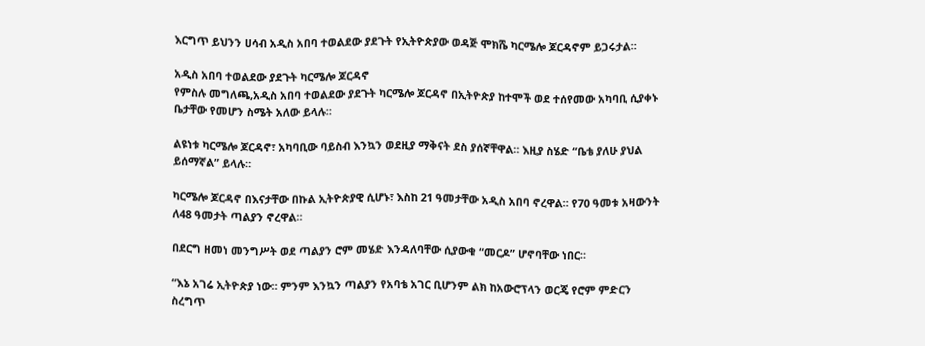እርግጥ ይህንን ሀሳብ አዲስ አበባ ተወልደው ያደጉት የኢትዮጵያው ወዳጅ ሞክሼ ካርሜሎ ጆርዳኖም ይጋሩታል።

አዲስ አበባ ተወልደው ያደጉት ካርሜሎ ጆርዳኖ
የምስሉ መግለጫ,አዲስ አበባ ተወልደው ያደጉት ካርሜሎ ጆርዳኖ በኢትዮጵያ ከተሞች ወደ ተሰየመው አካባቢ ሲያቀኑ ቤታቸው የመሆን ስሜት አለው ይላሉ።

ልዩነቱ ካርሜሎ ጆርዳኖ፣ አካባቢው ባይስብ እንኳን ወደዚያ ማቅናት ደስ ያሰኛቸዋል። እዚያ ስሄድ “ቤቴ ያለሁ ያህል ይሰማኛል” ይላሉ።

ካርሜሎ ጆርዳኖ በእናታቸው በኩል ኢትዮጵያዊ ሲሆኑ፣ እስከ 21 ዓመታቸው አዲስ አበባ ኖረዋል። የ70 ዓመቱ አዛውንት ለ48 ዓመታት ጣልያን ኖረዋል።

በደርግ ዘመነ መንግሥት ወደ ጣልያን ሮም መሄድ እንዳለባቸው ሲያውቁ “መርዶ” ሆኖባቸው ነበር።

“እኔ አገሬ ኢትዮጵያ ነው። ምንም እንኳን ጣልያን የአባቴ አገር ቢሆንም ልክ ከአውሮፕላን ወርጄ የሮም ምድርን ስረግጥ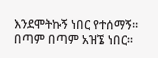እንደሞትኩኝ ነበር የተሰማኝ። በጣም በጣም አዝኜ ነበር።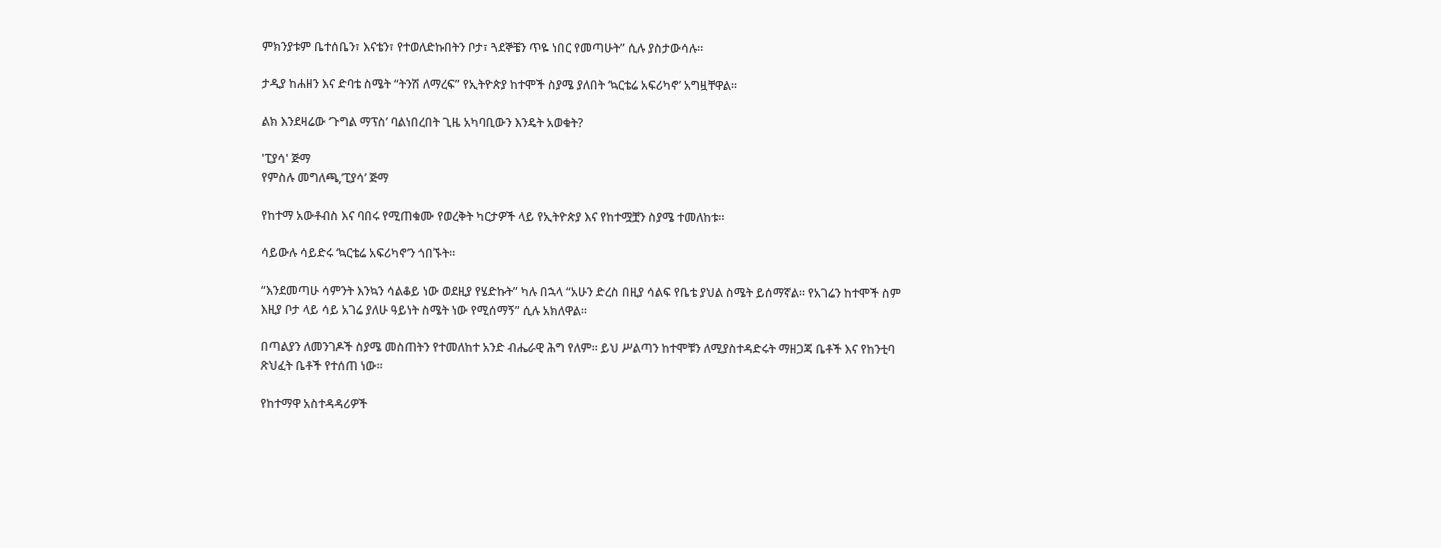ምክንያቱም ቤተሰቤን፣ እናቴን፣ የተወለድኩበትን ቦታ፣ ጓደኞቼን ጥዬ ነበር የመጣሁት” ሲሉ ያስታውሳሉ።

ታዲያ ከሐዘን እና ድባቴ ስሜት “ትንሽ ለማረፍ” የኢትዮጵያ ከተሞች ስያሜ ያለበት ‘ኳርቴሬ አፍሪካኖ’ አግዟቸዋል።

ልክ እንደዛሬው ‘ጉግል ማፕስ’ ባልነበረበት ጊዜ አካባቢውን እንዴት አወቁት?

'ፒያሳ' ጅማ
የምስሉ መግለጫ,’ፒያሳ’ ጅማ

የከተማ አውቶብስ እና ባበሩ የሚጠቁሙ የወረቅት ካርታዎች ላይ የኢትዮጵያ እና የከተሟቿን ስያሜ ተመለከቱ።

ሳይውሉ ሳይድሩ ‘ኳርቴሬ አፍሪካኖ’ን ጎበኙት።

“እንደመጣሁ ሳምንት እንኳን ሳልቆይ ነው ወደዚያ የሄድኩት” ካሉ በኋላ “አሁን ድረስ በዚያ ሳልፍ የቤቴ ያህል ስሜት ይሰማኛል። የአገሬን ከተሞች ስም እዚያ ቦታ ላይ ሳይ አገሬ ያለሁ ዓይነት ስሜት ነው የሚሰማኝ” ሲሉ አክለዋል።

በጣልያን ለመንገዶች ስያሜ መስጠትን የተመለከተ አንድ ብሔራዊ ሕግ የለም። ይህ ሥልጣን ከተሞቹን ለሚያስተዳድሩት ማዘጋጃ ቤቶች እና የከንቲባ ጽህፈት ቤቶች የተሰጠ ነው።

የከተማዋ አስተዳዳሪዎች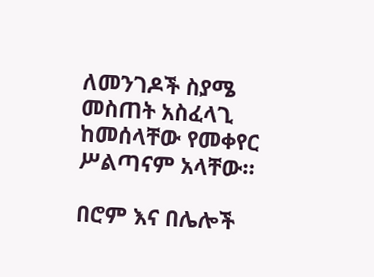ለመንገዶች ስያሜ መስጠት አስፈላጊ ከመሰላቸው የመቀየር ሥልጣናም አላቸው።

በሮም እና በሌሎች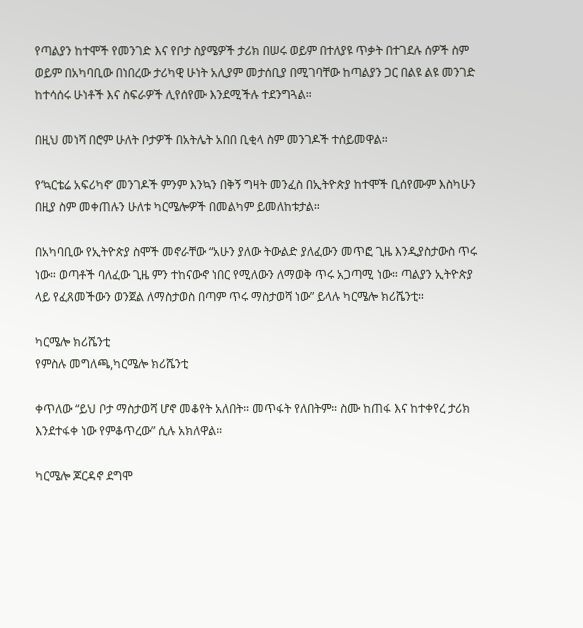የጣልያን ከተሞች የመንገድ እና የቦታ ስያሜዎች ታሪክ በሠሩ ወይም በተለያዩ ጥቃት በተገደሉ ሰዎች ስም ወይም በአካባቢው በነበረው ታሪካዊ ሁነት አሊያም መታሰቢያ በሚገባቸው ከጣልያን ጋር በልዩ ልዩ መንገድ ከተሳሰሩ ሁነቶች እና ስፍራዎች ሊየሰየሙ እንደሚችሉ ተደንግጓል።

በዚህ መነሻ በሮም ሁለት ቦታዎች በአትሌት አበበ ቢቂላ ስም መንገዶች ተሰይመዋል።

የ‘ኳርቴሬ አፍሪካኖ’ መንገዶች ምንም እንኳን በቅኝ ግዛት መንፈስ በኢትዮጵያ ከተሞች ቢሰየሙም እስካሁን በዚያ ስም መቀጠሉን ሁለቱ ካርሜሎዎች በመልካም ይመለከቱታል።

በአካባቢው የኢትዮጵያ ስሞች መኖራቸው “አሁን ያለው ትውልድ ያለፈውን መጥፎ ጊዜ እንዲያስታውስ ጥሩ ነው። ወጣቶች ባለፈው ጊዜ ምን ተከናውኖ ነበር የሚለውን ለማወቅ ጥሩ አጋጣሚ ነው። ጣልያን ኢትዮጵያ ላይ የፈጸመችውን ወንጀል ለማስታወስ በጣም ጥሩ ማስታወሻ ነው” ይላሉ ካርሜሎ ክሪሼንቲ።

ካርሜሎ ክሪሼንቲ
የምስሉ መግለጫ,ካርሜሎ ክሪሼንቲ

ቀጥለው “ይህ ቦታ ማስታወሻ ሆኖ መቆየት አለበት። መጥፋት የለበትም። ስሙ ከጠፋ እና ከተቀየረ ታሪክ እንደተፋቀ ነው የምቆጥረው” ሲሉ አክለዋል።

ካርሜሎ ጆርዳኖ ደግሞ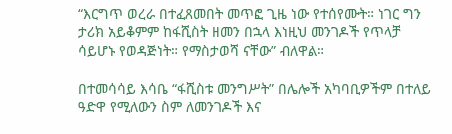“እርግጥ ወረራ በተፈጸመበት መጥፎ ጊዜ ነው የተሰየሙት። ነገር ግን ታሪክ አይቆምም ከፋሺስት ዘመን በኋላ እነዚህ መንገዶች የጥላቻ ሳይሆኑ የወዳጅነት። የማስታወሻ ናቸው” ብለዋል።

በተመሳሳይ እሳቤ “ፋሺስቱ መንግሥት” በሌሎች አካባቢዎችም በተለይ ዓድዋ የሚለውን ስም ለመንገዶች እና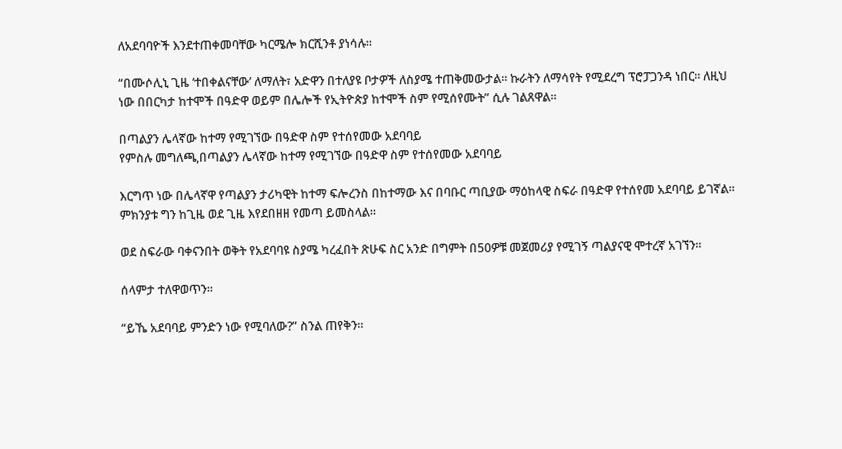ለአደባባዮች እንደተጠቀመባቸው ካርሜሎ ክርሺንቶ ያነሳሉ።

“በሙሶሊኒ ጊዜ ‘ተበቀልናቸው’ ለማለት፣ አድዋን በተለያዩ ቦታዎች ለስያሜ ተጠቅመውታል። ኩራትን ለማሳየት የሚደረግ ፕሮፓጋንዳ ነበር። ለዚህ ነው በበርካታ ከተሞች በዓድዋ ወይም በሌሎች የኢትዮጵያ ከተሞች ስም የሚሰየሙት” ሲሉ ገልጸዋል።

በጣልያን ሌላኛው ከተማ የሚገኘው በዓድዋ ስም የተሰየመው አደባባይ
የምስሉ መግለጫ,በጣልያን ሌላኛው ከተማ የሚገኘው በዓድዋ ስም የተሰየመው አደባባይ

እርግጥ ነው በሌላኛዋ የጣልያን ታሪካዊት ከተማ ፍሎረንስ በከተማው እና በባቡር ጣቢያው ማዕከላዊ ስፍራ በዓድዋ የተሰየመ አደባባይ ይገኛል። ምክንያቱ ግን ከጊዜ ወደ ጊዜ እየደበዘዘ የመጣ ይመስላል።

ወደ ስፍራው ባቀናንበት ወቅት የአደባባዩ ስያሜ ካረፈበት ጽሁፍ ስር አንድ በግምት በ50ዎቹ መጀመሪያ የሚገኝ ጣልያናዊ ሞተረኛ አገኘን።

ሰላምታ ተለዋወጥን።

“ይኼ አደባባይ ምንድን ነው የሚባለው?” ስንል ጠየቅን።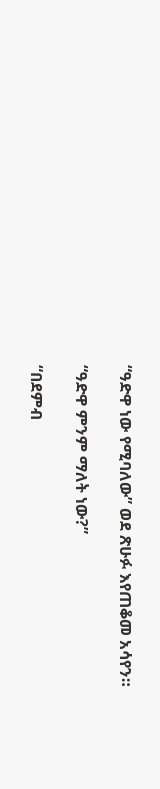“ዓድዋ ነው የሚባለው” ወደ ጽሁፉ እየጠቆመ አሳየን።

“ዓድዋ ምንም ማለት ነው?”

“በደምብ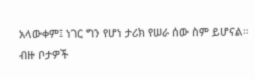አላውቀም፤ ነገር ግን የሆነ ታሪክ የሠራ ሰው ስም ይሆናል። ብዙ ቦታዎች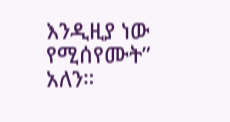እንዲዚያ ነው የሚሰየሙት” አለን።